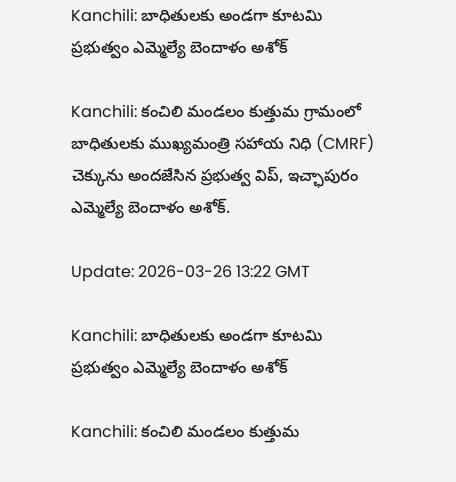Kanchili: బాధితులకు అండగా కూటమి ప్రభుత్వం ఎమ్మెల్యే బెందాళం అశోక్

Kanchili: కంచిలి మండలం కుత్తుమ గ్రామంలో బాధితులకు ముఖ్యమంత్రి సహాయ నిధి (CMRF) చెక్కును అందజేసిన ప్రభుత్వ విప్, ఇచ్ఛాపురం ఎమ్మెల్యే బెందాళం అశోక్.

Update: 2026-03-26 13:22 GMT

Kanchili: బాధితులకు అండగా కూటమి ప్రభుత్వం ఎమ్మెల్యే బెందాళం అశోక్

Kanchili: కంచిలి మండలం కుత్తుమ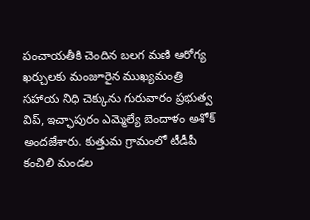పంచాయతీకి చెందిన బలగ మణి ఆరోగ్య ఖర్చులకు మంజూరైన ముఖ్యమంత్రి సహాయ నిధి చెక్కును గురువారం ప్రభుత్వ విప్, ఇచ్ఛాపురం ఎమ్మెల్యే బెందాళం అశోక్ అందజేశారు. కుత్తుమ గ్రామంలో టీడీపీ కంచిలి మండల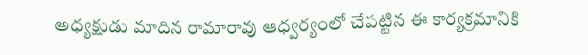అధ్యక్షుడు మాదిన రామారావు ఆధ్వర్యంలో చేపట్టిన ఈ కార్యక్రమానికి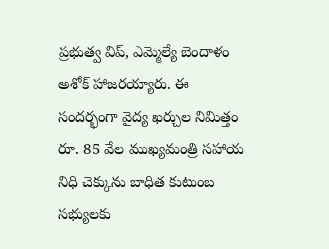ప్రభుత్వ విప్, ఎమ్మెల్యే బెందాళం అశోక్ హాజరయ్యారు. ఈ సందర్భంగా వైద్య ఖర్చుల నిమిత్తం రూ. 85 వేల ముఖ్యమంత్రి సహాయ నిధి చెక్కును బాధిత కుటుంబ సభ్యులకు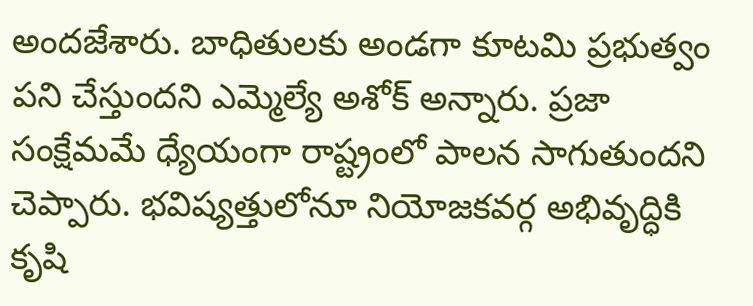అందజేశారు. బాధితులకు అండగా కూటమి ప్రభుత్వం పని చేస్తుందని ఎమ్మెల్యే అశోక్ అన్నారు. ప్రజా సంక్షేమమే ధ్యేయంగా రాష్ట్రంలో పాలన సాగుతుందని చెప్పారు. భవిష్యత్తులోనూ నియోజకవర్గ అభివృద్ధికి కృషి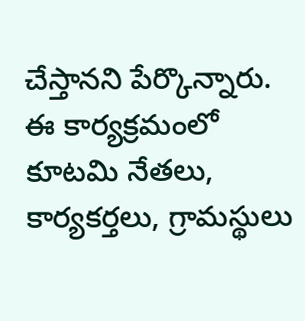చేస్తానని పేర్కొన్నారు. ఈ కార్యక్రమంలో కూటమి నేతలు, కార్యకర్తలు, గ్రామస్థులు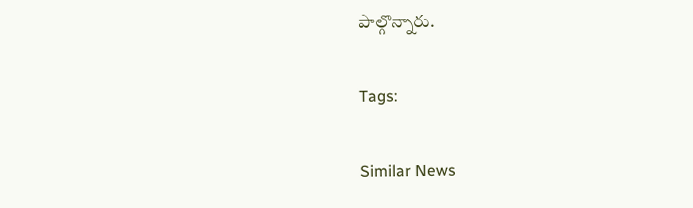పాల్గొన్నారు.

Tags:

Similar News